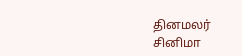தினமலர்
சினிமா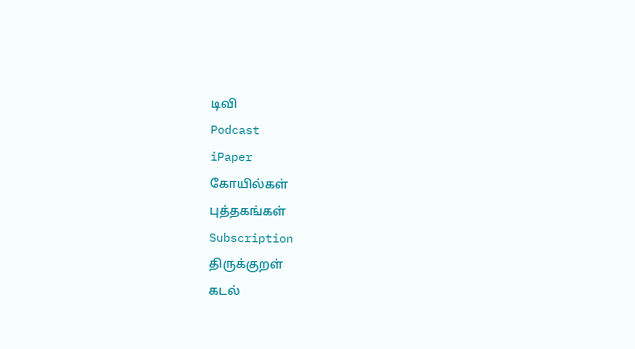டிவி
Podcast
iPaper
கோயில்கள்
புத்தகங்கள்
Subscription
திருக்குறள்
கடல்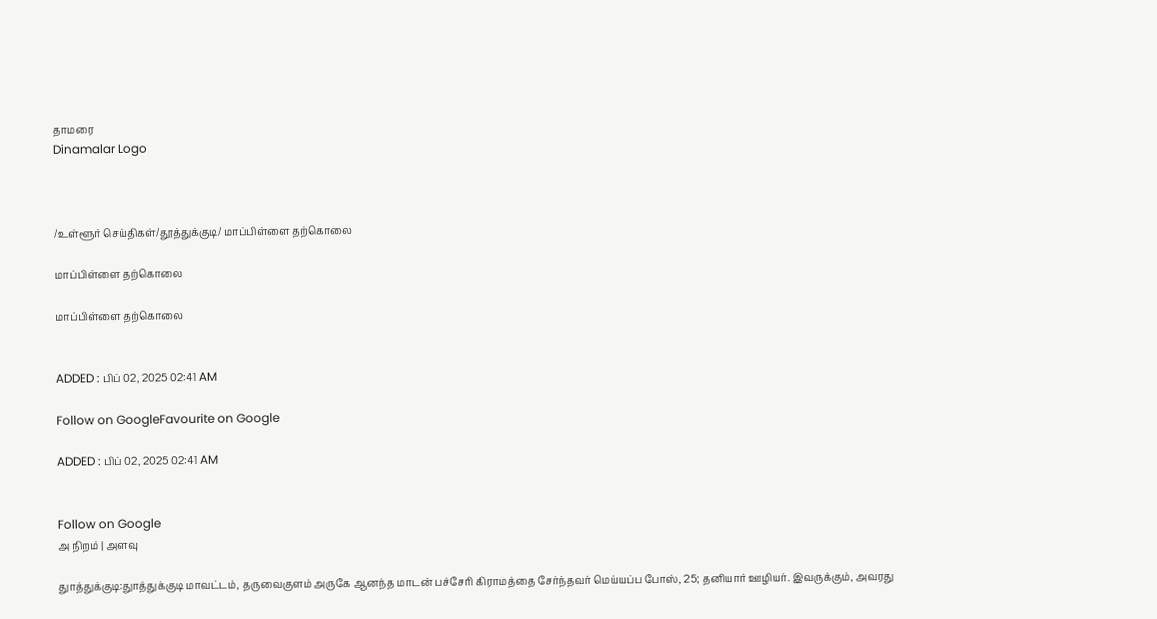தாமரை
Dinamalar Logo



/உள்ளூர் செய்திகள்/தூத்துக்குடி/ மாப்பிள்ளை தற்கொலை

மாப்பிள்ளை தற்கொலை

மாப்பிள்ளை தற்கொலை


ADDED : பிப் 02, 2025 02:41 AM

Follow on GoogleFavourite on Google

ADDED : பிப் 02, 2025 02:41 AM


Follow on Google
அ நிறம் | அளவு

துாத்துக்குடி:துாத்துக்குடி மாவட்டம், தருவைகுளம் அருகே ஆனந்த மாடன் பச்சேரி கிராமத்தை சேர்ந்தவர் மெய்யப்ப போஸ், 25; தனியார் ஊழியர். இவருக்கும், அவரது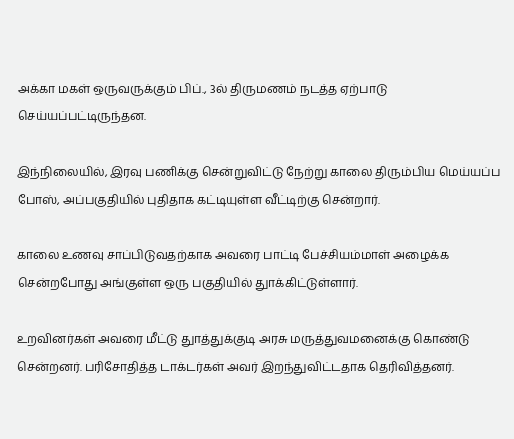அக்கா மகள் ஒருவருக்கும் பிப்., 3ல் திருமணம் நடத்த ஏற்பாடு செய்யப்பட்டிருந்தன.

இந்நிலையில், இரவு பணிக்கு சென்றுவிட்டு நேற்று காலை திரும்பிய மெய்யப்ப போஸ், அப்பகுதியில் புதிதாக கட்டியுள்ள வீட்டிற்கு சென்றார்.

காலை உணவு சாப்பிடுவதற்காக அவரை பாட்டி பேச்சியம்மாள் அழைக்க சென்றபோது அங்குள்ள ஒரு பகுதியில் துாக்கிட்டுள்ளார்.

உறவினர்கள் அவரை மீட்டு துாத்துக்குடி அரசு மருத்துவமனைக்கு கொண்டு சென்றனர். பரிசோதித்த டாக்டர்கள் அவர் இறந்துவிட்டதாக தெரிவித்தனர்.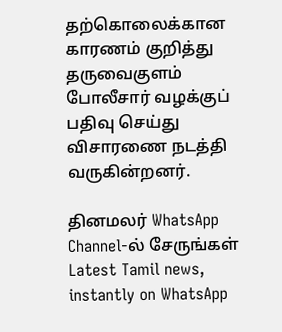தற்கொலைக்கான காரணம் குறித்து தருவைகுளம் போலீசார் வழக்குப் பதிவு செய்து விசாரணை நடத்தி வருகின்றனர்.

தினமலர் WhatsApp Channel-ல் சேருங்கள்
Latest Tamil news, instantly on WhatsApp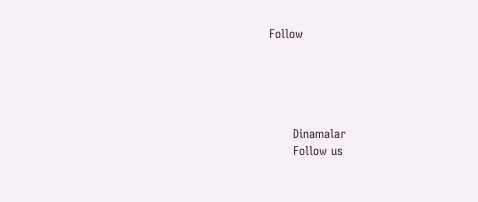Follow





      Dinamalar
      Follow us